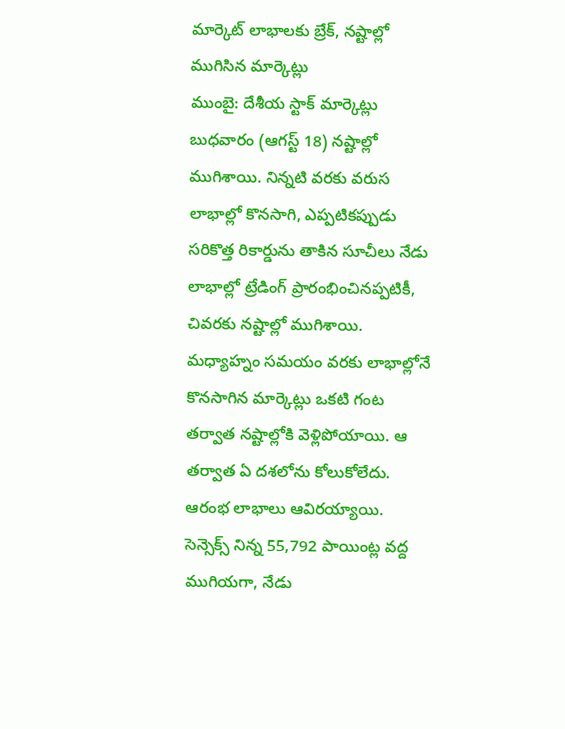మార్కెట్ లాభాలకు బ్రేక్, నష్టాల్లో ముగిసిన మార్కెట్లు
ముంబై: దేశీయ స్టాక్ మార్కెట్లు బుధవారం (ఆగస్ట్ 18) నష్టాల్లో ముగిశాయి. నిన్నటి వరకు వరుస లాభాల్లో కొనసాగి, ఎప్పటికప్పుడు సరికొత్త రికార్డును తాకిన సూచీలు నేడు లాభాల్లో ట్రేడింగ్ ప్రారంభించినప్పటికీ, చివరకు నష్టాల్లో ముగిశాయి. మధ్యాహ్నం సమయం వరకు లాభాల్లోనే కొనసాగిన మార్కెట్లు ఒకటి గంట తర్వాత నష్టాల్లోకి వెళ్లిపోయాయి. ఆ తర్వాత ఏ దశలోను కోలుకోలేదు. ఆరంభ లాభాలు ఆవిరయ్యాయి. సెన్సెక్స్ నిన్న 55,792 పాయింట్ల వద్ద ముగియగా, నేడు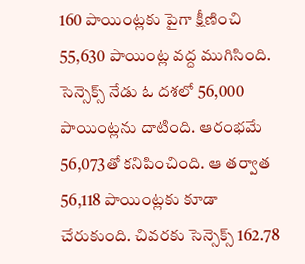160 పాయింట్లకు పైగా క్షీణించి 55,630 పాయింట్ల వద్ద ముగిసింది. సెన్సెక్స్ నేడు ఓ దశలో 56,000 పాయింట్లను దాటింది. ఆరంభమే 56,073తో కనిపించింది. ఆ తర్వాత 56,118 పాయింట్లకు కూడా చేరుకుంది. చివరకు సెన్సెక్స్ 162.78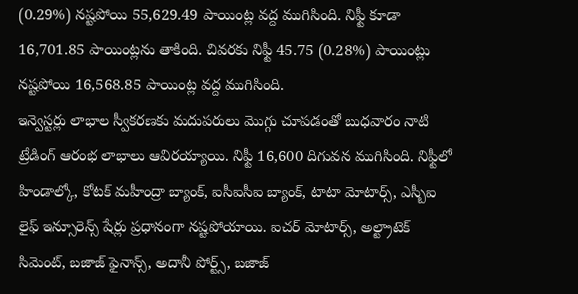(0.29%) నష్టపోయి 55,629.49 పాయింట్ల వద్ద ముగిసింది. నిఫ్టీ కూడా 16,701.85 పాయింట్లను తాకింది. చివరకు నిఫ్టీ 45.75 (0.28%) పాయింట్లు నష్టపోయి 16,568.85 పాయింట్ల వద్ద ముగిసింది.
ఇన్వెస్టర్లు లాభాల స్వీకరణకు మదుపరులు మొగ్గు చూపడంతో బుధవారం నాటి ట్రేడింగ్ ఆరంభ లాభాలు ఆవిరయ్యాయి. నిఫ్టీ 16,600 దిగువన ముగిసింది. నిఫ్టీలో హిండాల్కో, కోటక్ మహీంద్రా బ్యాంక్, ఐసీఐసీఐ బ్యాంక్, టాటా మోటార్స్, ఎస్బీఐ లైఫ్ ఇన్సూరెన్స్ షేర్లు ప్రధానంగా నష్టపోయాయి. ఐచర్ మోటార్స్, అల్ట్రాటెక్ సిమెంట్, బజాజ్ ఫైనాన్స్, అదానీ పోర్ట్స్, బజాజ్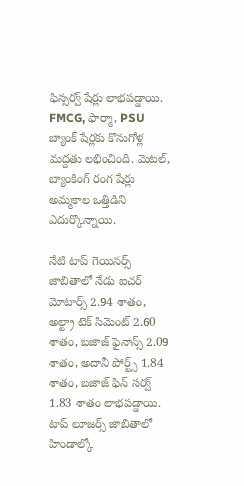ఫిన్సర్వ్ షేర్లు లాభపడ్డాయి. FMCG, ఫార్మా, PSU బ్యాంక్ షేర్లకు కొనుగోళ్ల మద్దతు లభించింది. మెటల్, బ్యాంకింగ్ రంగ షేర్లు అమ్మకాల ఒత్తిడిని ఎదుర్కొన్నాయి.

నేటి టాప్ గెయినర్స్ జాబితాలో నేడు ఐచర్ మోటార్స్ 2.94 శాతం, అల్ట్రా టెక్ సిమెంట్ 2.60 శాతం, బజాజ్ ఫైనాన్స్ 2.09 శాతం, అదానీ పోర్ట్స్ 1.84 శాతం, బజాజ్ ఫిన్ సర్వ్ 1.83 శాతం లాభపడ్డాయి. టాప్ లూజర్స్ జాబితాలో హిండాల్కో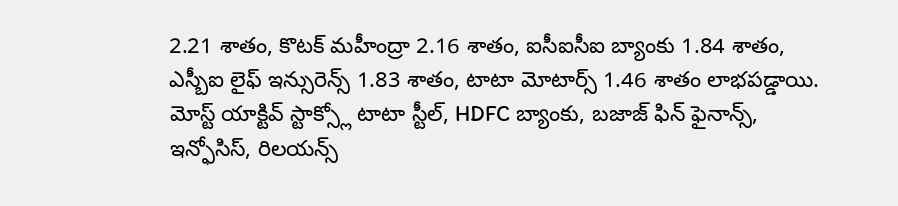2.21 శాతం, కొటక్ మహీంద్రా 2.16 శాతం, ఐసీఐసీఐ బ్యాంకు 1.84 శాతం, ఎస్బీఐ లైఫ్ ఇన్సురెన్స్ 1.83 శాతం, టాటా మోటార్స్ 1.46 శాతం లాభపడ్డాయి. మోస్ట్ యాక్టివ్ స్టాక్స్లో టాటా స్టీల్, HDFC బ్యాంకు, బజాజ్ ఫిన్ ఫైనాన్స్, ఇన్ఫోసిస్, రిలయన్స్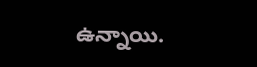ఉన్నాయి.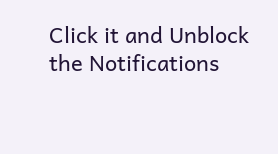Click it and Unblock the Notifications